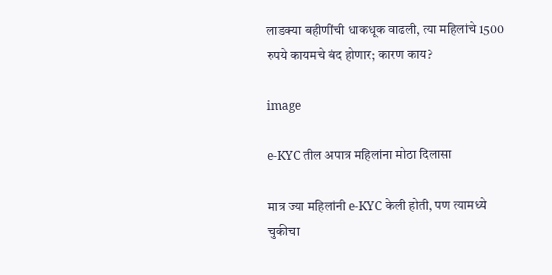लाडक्या बहीणींची धाकधूक वाढली, त्या महिलांचे 1500 रुपये कायमचे बंद होणार; कारण काय?

image

e-KYC तील अपात्र महिलांना मोठा दिलासा

मात्र ज्या महिलांनी e-KYC केली होती, पण त्यामध्ये चुकीचा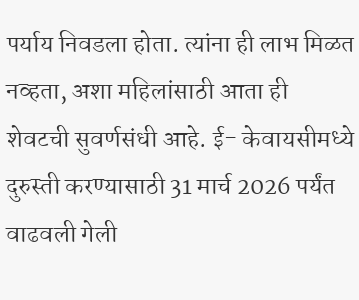पर्याय निवडला होता. त्यांना ही लाभ मिळत नव्हता, अशा महिलांसाठी आता ही शेवटची सुवर्णसंधी आहे. ई- केवायसीमध्ये दुरुस्ती करण्यासाठी 31 मार्च 2026 पर्यंत वाढवली गेली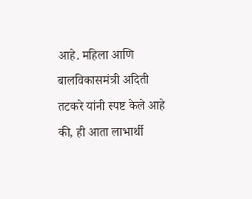आहे. महिला आणि बालविकासमंत्री अदिती तटकरे यांनी स्पष्ट केले आहे की, ही आता लाभार्थी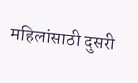महिलांसाठी दुसरी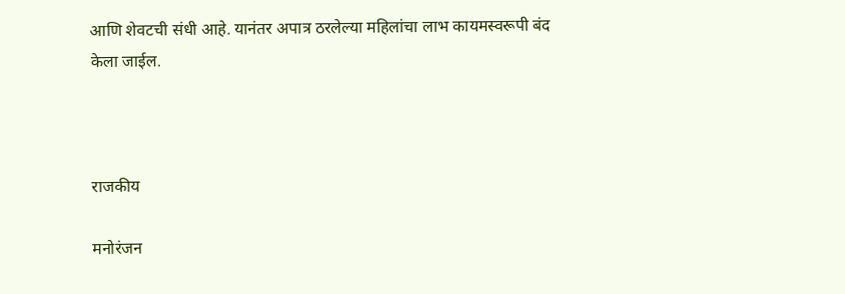आणि शेवटची संधी आहे. यानंतर अपात्र ठरलेल्या महिलांचा लाभ कायमस्वरूपी बंद केला जाईल.



राजकीय

मनोरंजन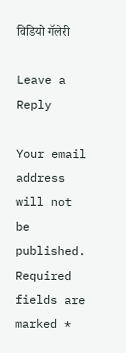विडियो गॅलेरी

Leave a Reply

Your email address will not be published. Required fields are marked *